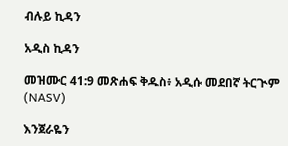ብሉይ ኪዳን

አዲስ ኪዳን

መዝሙር 41:9 መጽሐፍ ቅዱስ፥ አዲሱ መደበኛ ትርጒም (NASV)

እንጀራዬን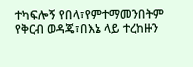ተካፍሎኝ የበላ፣የምተማመንበትም የቅርብ ወዳጄ፣በእኔ ላይ ተረከዙን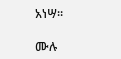አነሣ።

ሙሉ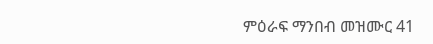ምዕራፍ ማንበብ መዝሙር 41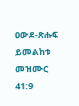ዐውደ-ጽሑፍ ይመልከቱ መዝሙር 41:9